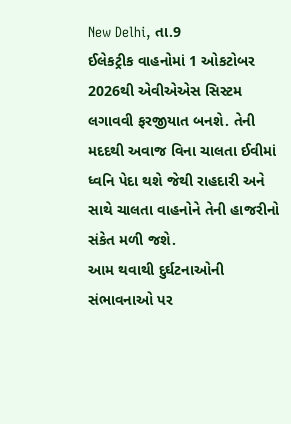New Delhi, તા.9
ઈલેકટ્રીક વાહનોમાં 1 ઓકટોબર 2026થી એવીએએસ સિસ્ટમ લગાવવી ફરજીયાત બનશે. તેની મદદથી અવાજ વિના ચાલતા ઈવીમાં ધ્વનિ પેદા થશે જેથી રાહદારી અને સાથે ચાલતા વાહનોને તેની હાજરીનો સંકેત મળી જશે.
આમ થવાથી દુર્ઘટનાઓની સંભાવનાઓ પર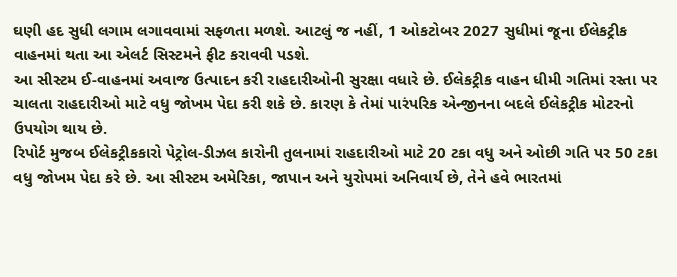ઘણી હદ સુધી લગામ લગાવવામાં સફળતા મળશે. આટલું જ નહીં, 1 ઓકટોબર 2027 સુધીમાં જૂના ઈલેકટ્રીક વાહનમાં થતા આ એલર્ટ સિસ્ટમને ફીટ કરાવવી પડશે.
આ સીસ્ટમ ઈ-વાહનમાં અવાજ ઉત્પાદન કરી રાહદારીઓની સુરક્ષા વધારે છે. ઈલેકટ્રીક વાહન ધીમી ગતિમાં રસ્તા પર ચાલતા રાહદારીઓ માટે વધુ જોખમ પેદા કરી શકે છે. કારણ કે તેમાં પારંપરિક એન્જીનના બદલે ઈલેકટ્રીક મોટરનો ઉપયોગ થાય છે.
રિપોર્ટ મુજબ ઈલેકટ્રીકકારો પેટ્રોલ-ડીઝલ કારોની તુલનામાં રાહદારીઓ માટે 20 ટકા વધુ અને ઓછી ગતિ પર 50 ટકા વધુ જોખમ પેદા કરે છે. આ સીસ્ટમ અમેરિકા, જાપાન અને યુરોપમાં અનિવાર્ય છે, તેને હવે ભારતમાં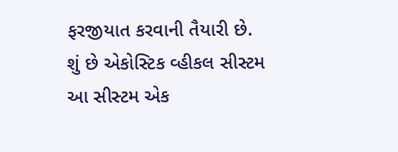ફરજીયાત કરવાની તૈયારી છે.
શું છે એકોસ્ટિક વ્હીકલ સીસ્ટમ
આ સીસ્ટમ એક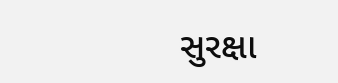સુરક્ષા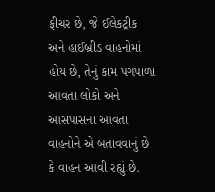ફીચર છે, જે ઈલેકટ્રીક અને હાઈબ્રીડ વાહનોમાં હોય છે, તેનું કામ પગપાળા આવતા લોકો અને આસપાસના આવતા વાહનોને એ બતાવવાનું છે કે વાહન આવી રહ્યું છે.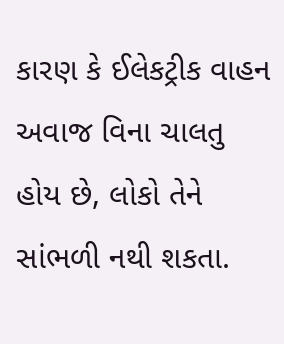કારણ કે ઈલેકટ્રીક વાહન અવાજ વિના ચાલતુ હોય છે, લોકો તેને સાંભળી નથી શકતા.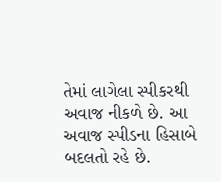તેમાં લાગેલા સ્પીકરથી અવાજ નીકળે છે. આ અવાજ સ્પીડના હિસાબે બદલતો રહે છે.